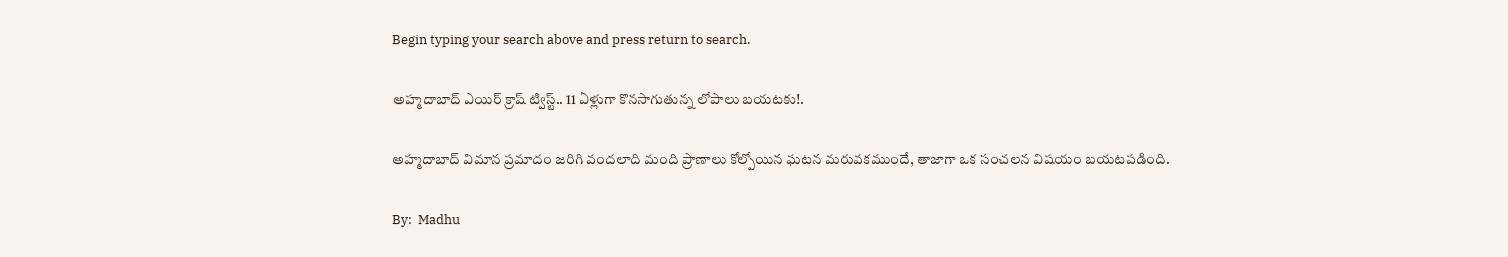Begin typing your search above and press return to search.

అహ్మదాబాద్ ఎయిర్ క్రాష్ ట్విస్ట్.. 11 ఏళ్లుగా కొనసాగుతున్న లోపాలు బయటకు!.

అహ్మదాబాద్ విమాన ప్రమాదం జరిగి వందలాది మంది ప్రాణాలు కోల్పోయిన ఘటన మరువకముందే, తాజాగా ఒక సంచలన విషయం బయటపడింది.

By:  Madhu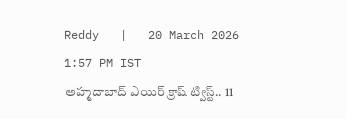Reddy   |   20 March 2026 1:57 PM IST
అహ్మదాబాద్ ఎయిర్ క్రాష్ ట్విస్ట్.. 11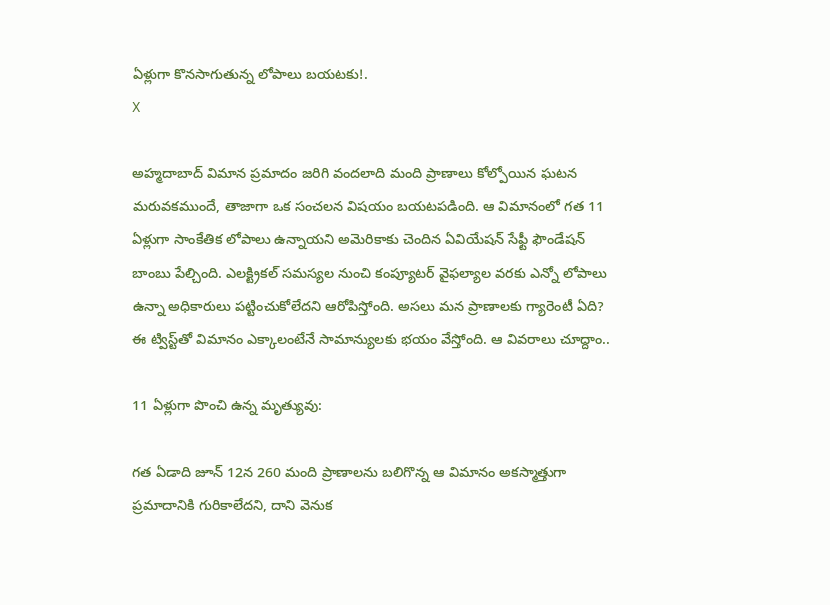ఏళ్లుగా కొనసాగుతున్న లోపాలు బయటకు!.
X

అహ్మదాబాద్ విమాన ప్రమాదం జరిగి వందలాది మంది ప్రాణాలు కోల్పోయిన ఘటన మరువకముందే, తాజాగా ఒక సంచలన విషయం బయటపడింది. ఆ విమానంలో గత 11 ఏళ్లుగా సాంకేతిక లోపాలు ఉన్నాయని అమెరికాకు చెందిన ఏవియేషన్ సేఫ్టీ ఫౌండేషన్ బాంబు పేల్చింది. ఎలక్ట్రికల్ సమస్యల నుంచి కంప్యూటర్ వైఫల్యాల వరకు ఎన్నో లోపాలు ఉన్నా అధికారులు పట్టించుకోలేదని ఆరోపిస్తోంది. అసలు మన ప్రాణాలకు గ్యారెంటీ ఏది? ఈ ట్విస్ట్‌తో విమానం ఎక్కాలంటేనే సామాన్యులకు భయం వేస్తోంది. ఆ వివరాలు చూద్దాం..

11 ఏళ్లుగా పొంచి ఉన్న మృత్యువు:

గత ఏడాది జూన్ 12న 260 మంది ప్రాణాలను బలిగొన్న ఆ విమానం అకస్మాత్తుగా ప్రమాదానికి గురికాలేదని, దాని వెనుక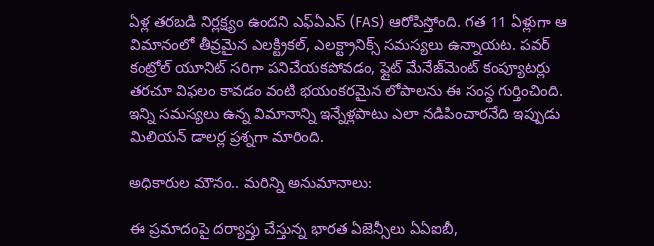ఏళ్ల తరబడి నిర్లక్ష్యం ఉందని ఎఫ్‌ఏఎస్ (FAS) ఆరోపిస్తోంది. గత 11 ఏళ్లుగా ఆ విమానంలో తీవ్రమైన ఎలక్ట్రికల్, ఎలక్ట్రానిక్స్ సమస్యలు ఉన్నాయట. పవర్ కంట్రోల్ యూనిట్ సరిగా పనిచేయకపోవడం, ఫ్లైట్ మేనేజ్‌మెంట్ కంప్యూటర్లు తరచూ విఫలం కావడం వంటి భయంకరమైన లోపాలను ఈ సంస్థ గుర్తించింది. ఇన్ని సమస్యలు ఉన్న విమానాన్ని ఇన్నేళ్లపాటు ఎలా నడిపించారనేది ఇప్పుడు మిలియన్ డాలర్ల ప్రశ్నగా మారింది.

అధికారుల మౌనం.. మరిన్ని అనుమానాలు:

ఈ ప్రమాదంపై దర్యాప్తు చేస్తున్న భారత ఏజెన్సీలు ఏఏఐబీ,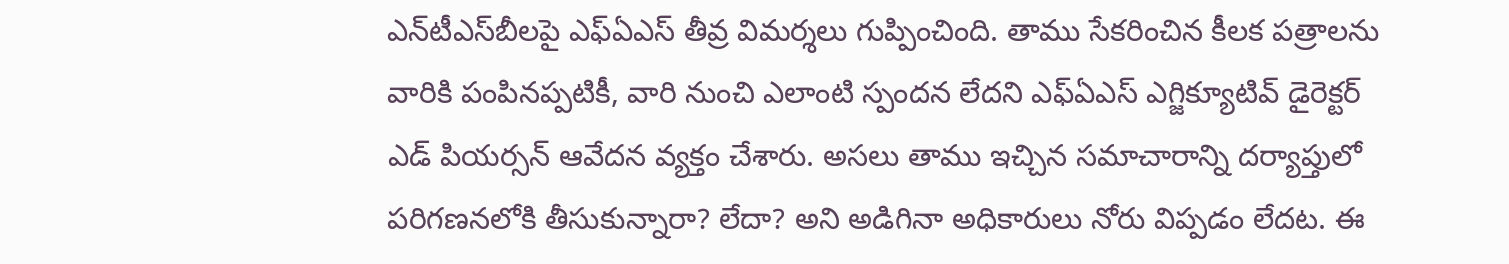ఎన్‌టీఎస్‌బీలపై ఎఫ్‌ఏఎస్ తీవ్ర విమర్శలు గుప్పించింది. తాము సేకరించిన కీలక పత్రాలను వారికి పంపినప్పటికీ, వారి నుంచి ఎలాంటి స్పందన లేదని ఎఫ్‌ఏఎస్ ఎగ్జిక్యూటివ్ డైరెక్టర్ ఎడ్ పియర్సన్ ఆవేదన వ్యక్తం చేశారు. అసలు తాము ఇచ్చిన సమాచారాన్ని దర్యాప్తులో పరిగణనలోకి తీసుకున్నారా? లేదా? అని అడిగినా అధికారులు నోరు విప్పడం లేదట. ఈ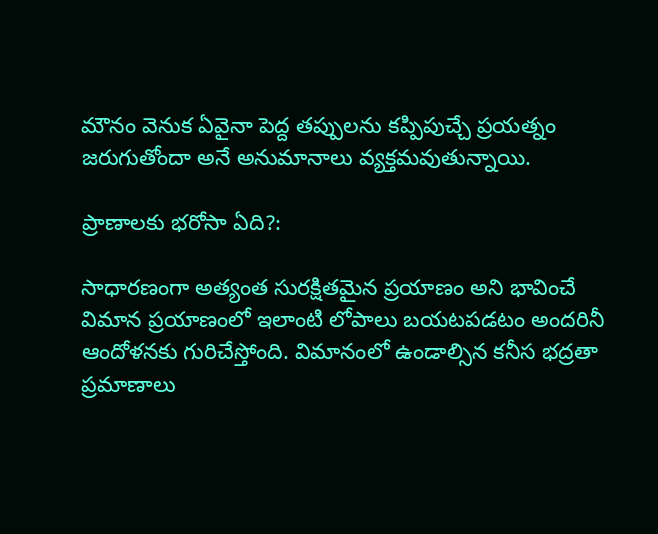మౌనం వెనుక ఏవైనా పెద్ద తప్పులను కప్పిపుచ్చే ప్రయత్నం జరుగుతోందా అనే అనుమానాలు వ్యక్తమవుతున్నాయి.

ప్రాణాలకు భరోసా ఏది?:

సాధారణంగా అత్యంత సురక్షితమైన ప్రయాణం అని భావించే విమాన ప్రయాణంలో ఇలాంటి లోపాలు బయటపడటం అందరినీ ఆందోళనకు గురిచేస్తోంది. విమానంలో ఉండాల్సిన కనీస భద్రతా ప్రమాణాలు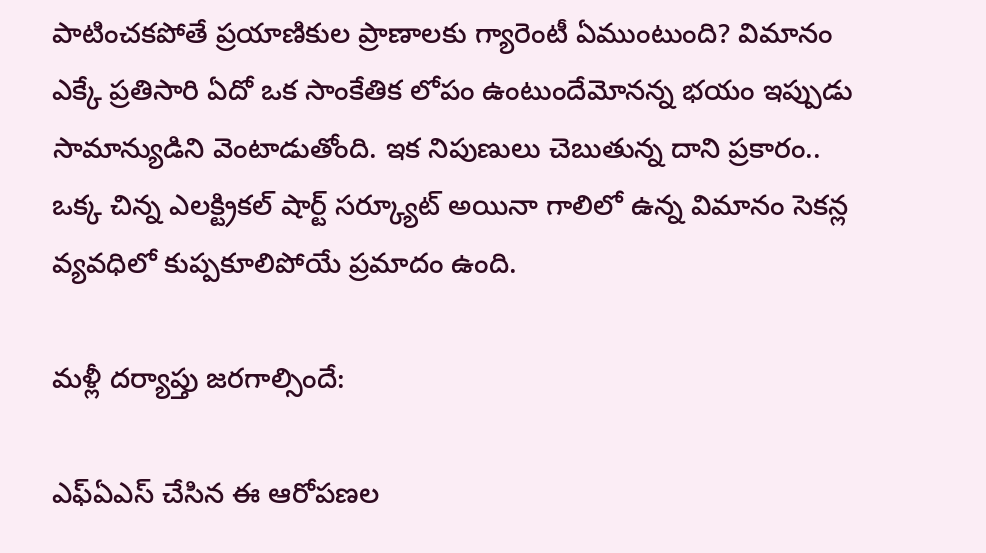పాటించకపోతే ప్రయాణికుల ప్రాణాలకు గ్యారెంటీ ఏముంటుంది? విమానం ఎక్కే ప్రతిసారి ఏదో ఒక సాంకేతిక లోపం ఉంటుందేమోనన్న భయం ఇప్పుడు సామాన్యుడిని వెంటాడుతోంది. ఇక నిపుణులు చెబుతున్న దాని ప్రకారం.. ఒక్క చిన్న ఎలక్ట్రికల్ షార్ట్ సర్క్యూట్ అయినా గాలిలో ఉన్న విమానం సెకన్ల వ్యవధిలో కుప్పకూలిపోయే ప్రమాదం ఉంది.

మళ్లీ దర్యాప్తు జరగాల్సిందే:

ఎఫ్‌ఏఎస్ చేసిన ఈ ఆరోపణల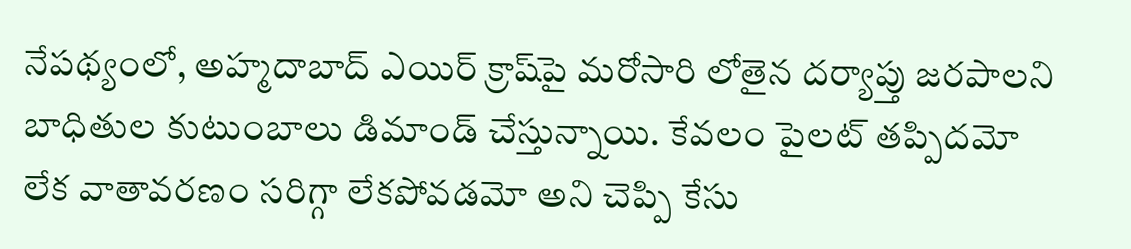నేపథ్యంలో, అహ్మదాబాద్ ఎయిర్ క్రాష్‌పై మరోసారి లోతైన దర్యాప్తు జరపాలని బాధితుల కుటుంబాలు డిమాండ్ చేస్తున్నాయి. కేవలం పైలట్ తప్పిదమో లేక వాతావరణం సరిగ్గా లేకపోవడమో అని చెప్పి కేసు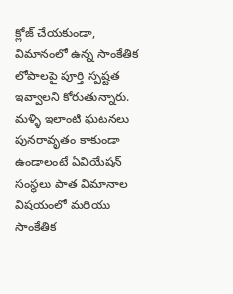క్లోజ్ చేయకుండా, విమానంలో ఉన్న సాంకేతిక లోపాలపై పూర్తి స్పష్టత ఇవ్వాలని కోరుతున్నారు. మళ్ళి ఇలాంటి ఘటనలు పునరావృతం కాకుండా ఉండాలంటే ఏవియేషన్ సంస్థలు పాత విమానాల విషయంలో మరియు సాంకేతిక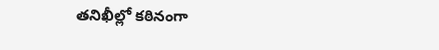తనిఖీల్లో కఠినంగా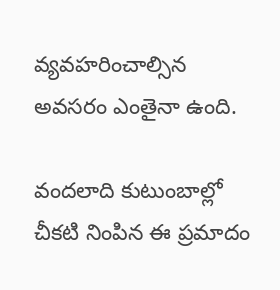వ్యవహరించాల్సిన అవసరం ఎంతైనా ఉంది.

వందలాది కుటుంబాల్లో చీకటి నింపిన ఈ ప్రమాదం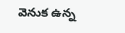వెనుక ఉన్న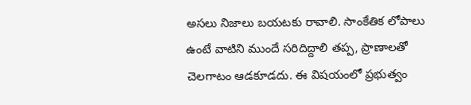అసలు నిజాలు బయటకు రావాలి. సాంకేతిక లోపాలు ఉంటే వాటిని ముందే సరిదిద్దాలి తప్ప, ప్రాణాలతో చెలగాటం ఆడకూడదు. ఈ విషయంలో ప్రభుత్వం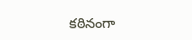కఠినంగా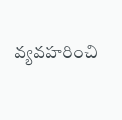వ్యవహరించి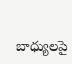బాధ్యులపై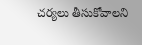చర్యలు తీసుకోవాలని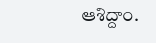ఆశిద్దాం.